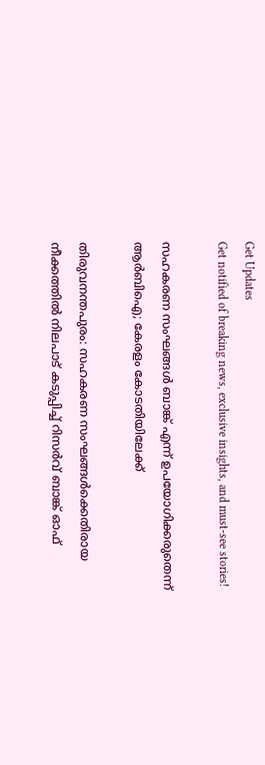Get Updates
Get notified of breaking news, exclusive insights, and must-see stories!

സഹകരണ സംഘങ്ങള്‍ ബാങ്ക് എന്ന് ഉപയോഗിക്കരുതെന്ന് ആര്‍ബിഐ; കേരളം കോടതിയിലേക്ക്

തിരുവനന്തപുരം: സഹകരണ സംഘങ്ങള്‍ക്കെതിരായ നീക്കത്തില്‍ നിലപാട് കടുപ്പിച്ച് റിസര്‍വ് ബാങ്ക് ഓഫ്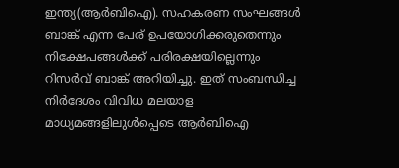ഇന്ത്യ(ആര്‍ബിഐ). സഹകരണ സംഘങ്ങള്‍ ബാങ്ക് എന്ന പേര് ഉപയോഗിക്കരുതെന്നും നിക്ഷേപങ്ങള്‍ക്ക് പരിരക്ഷയില്ലെന്നും റിസര്‍വ് ബാങ്ക് അറിയിച്ചു. ഇത് സംബന്ധിച്ച നിര്‍ദേശം വിവിധ മലയാള മാധ്യമങ്ങളിലുള്‍പ്പെടെ ആര്‍ബിഐ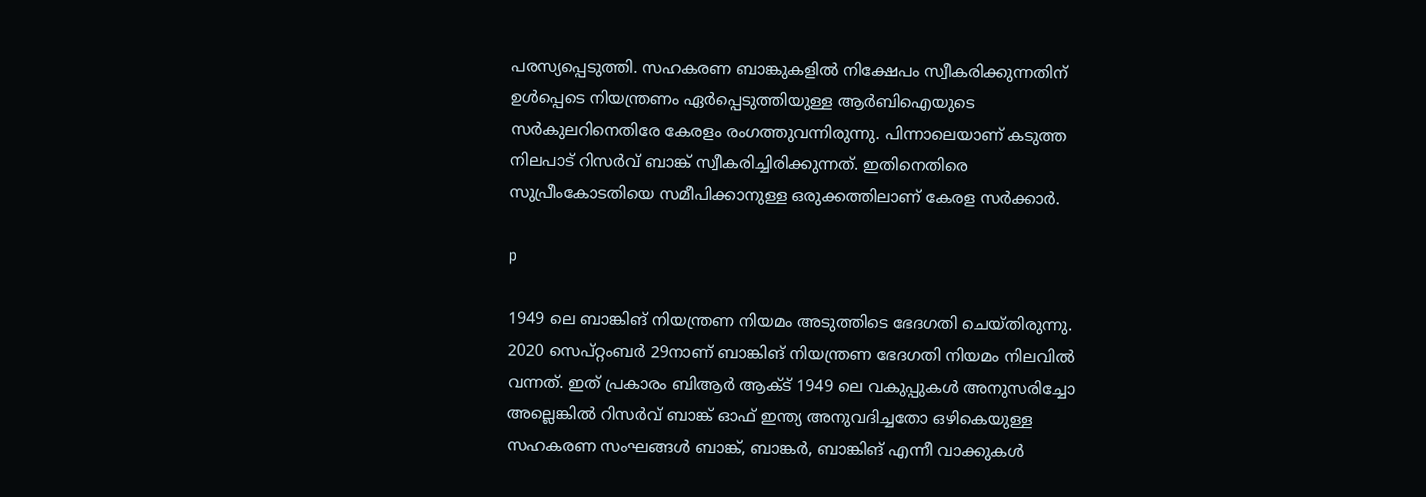പരസ്യപ്പെടുത്തി. സഹകരണ ബാങ്കുകളില്‍ നിക്ഷേപം സ്വീകരിക്കുന്നതിന് ഉള്‍പ്പെടെ നിയന്ത്രണം ഏര്‍പ്പെടുത്തിയുള്ള ആര്‍ബിഐയുടെ സര്‍കുലറിനെതിരേ കേരളം രംഗത്തുവന്നിരുന്നു. പിന്നാലെയാണ് കടുത്ത നിലപാട് റിസര്‍വ് ബാങ്ക് സ്വീകരിച്ചിരിക്കുന്നത്. ഇതിനെതിരെ സുപ്രീംകോടതിയെ സമീപിക്കാനുള്ള ഒരുക്കത്തിലാണ് കേരള സര്‍ക്കാര്‍.

p

1949 ലെ ബാങ്കിങ് നിയന്ത്രണ നിയമം അടുത്തിടെ ഭേദഗതി ചെയ്തിരുന്നു. 2020 സെപ്റ്റംബര്‍ 29നാണ് ബാങ്കിങ് നിയന്ത്രണ ഭേദഗതി നിയമം നിലവില്‍ വന്നത്. ഇത് പ്രകാരം ബിആര്‍ ആക്ട് 1949 ലെ വകുപ്പുകള്‍ അനുസരിച്ചോ അല്ലെങ്കില്‍ റിസര്‍വ് ബാങ്ക് ഓഫ് ഇന്ത്യ അനുവദിച്ചതോ ഒഴികെയുള്ള സഹകരണ സംഘങ്ങള്‍ ബാങ്ക്, ബാങ്കര്‍, ബാങ്കിങ് എന്നീ വാക്കുകള്‍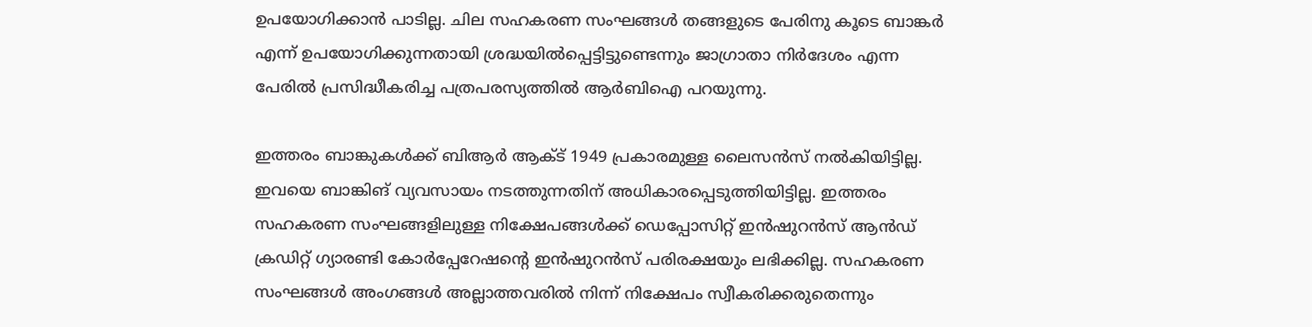ഉപയോഗിക്കാന്‍ പാടില്ല. ചില സഹകരണ സംഘങ്ങള്‍ തങ്ങളുടെ പേരിനു കൂടെ ബാങ്കര്‍ എന്ന് ഉപയോഗിക്കുന്നതായി ശ്രദ്ധയില്‍പ്പെട്ടിട്ടുണ്ടെന്നും ജാഗ്രാതാ നിര്‍ദേശം എന്ന പേരില്‍ പ്രസിദ്ധീകരിച്ച പത്രപരസ്യത്തില്‍ ആര്‍ബിഐ പറയുന്നു.

ഇത്തരം ബാങ്കുകള്‍ക്ക് ബിആര്‍ ആക്ട് 1949 പ്രകാരമുള്ള ലൈസന്‍സ് നല്‍കിയിട്ടില്ല. ഇവയെ ബാങ്കിങ് വ്യവസായം നടത്തുന്നതിന് അധികാരപ്പെടുത്തിയിട്ടില്ല. ഇത്തരം സഹകരണ സംഘങ്ങളിലുള്ള നിക്ഷേപങ്ങള്‍ക്ക് ഡെപ്പോസിറ്റ് ഇന്‍ഷുറന്‍സ് ആന്‍ഡ് ക്രഡിറ്റ് ഗ്യാരണ്ടി കോര്‍പ്പേറേഷന്റെ ഇന്‍ഷുറന്‍സ് പരിരക്ഷയും ലഭിക്കില്ല. സഹകരണ സംഘങ്ങള്‍ അംഗങ്ങള്‍ അല്ലാത്തവരില്‍ നിന്ന് നിക്ഷേപം സ്വീകരിക്കരുതെന്നും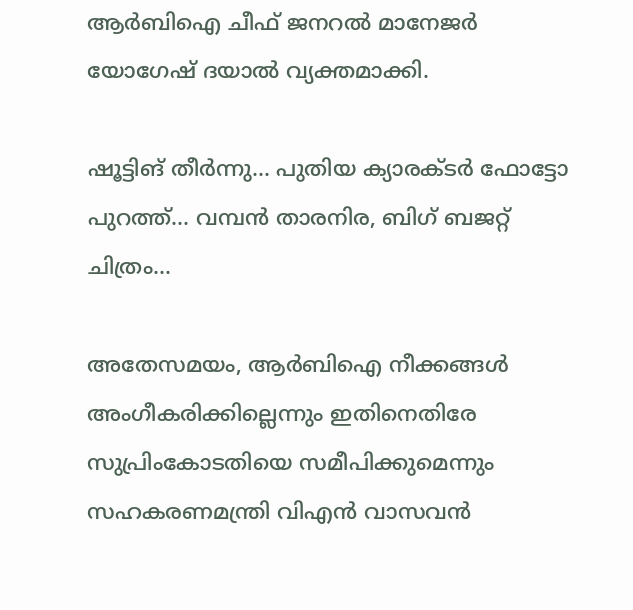ആര്‍ബിഐ ചീഫ് ജനറല്‍ മാനേജര്‍ യോഗേഷ് ദയാല്‍ വ്യക്തമാക്കി.

ഷൂട്ടിങ് തീര്‍ന്നു... പുതിയ ക്യാരക്ടര്‍ ഫോട്ടോ പുറത്ത്... വമ്പന്‍ താരനിര, ബിഗ് ബജറ്റ് ചിത്രം...

അതേസമയം, ആര്‍ബിഐ നീക്കങ്ങള്‍ അംഗീകരിക്കില്ലെന്നും ഇതിനെതിരേ സുപ്രിംകോടതിയെ സമീപിക്കുമെന്നും സഹകരണമന്ത്രി വിഎന്‍ വാസവന്‍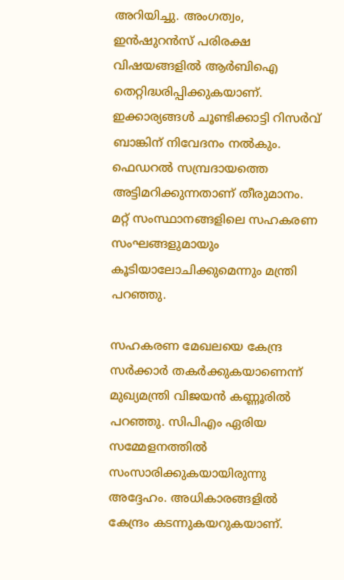അറിയിച്ചു. അംഗത്വം, ഇന്‍ഷുറന്‍സ് പരിരക്ഷ വിഷയങ്ങളില്‍ ആര്‍ബിഐ തെറ്റിദ്ധരിപ്പിക്കുകയാണ്. ഇക്കാര്യങ്ങള്‍ ചൂണ്ടിക്കാട്ടി റിസര്‍വ് ബാങ്കിന് നിവേദനം നല്‍കും. ഫെഡറല്‍ സമ്പ്രദായത്തെ അട്ടിമറിക്കുന്നതാണ് തീരുമാനം. മറ്റ് സംസ്ഥാനങ്ങളിലെ സഹകരണ സംഘങ്ങളുമായും കൂടിയാലോചിക്കുമെന്നും മന്ത്രി പറഞ്ഞു.

സഹകരണ മേഖലയെ കേന്ദ്ര സര്‍ക്കാര്‍ തകര്‍ക്കുകയാണെന്ന് മുഖ്യമന്ത്രി വിജയന്‍ കണ്ണൂരില്‍ പറഞ്ഞു. സിപിഎം ഏരിയ സമ്മേളനത്തില്‍ സംസാരിക്കുകയായിരുന്നു അദ്ദേഹം. അധികാരങ്ങളില്‍ കേന്ദ്രം കടന്നുകയറുകയാണ്.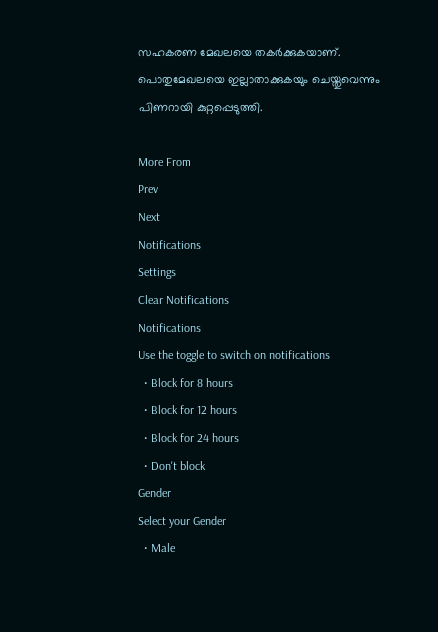സഹകരണ മേഖലയെ തകര്‍ക്കുകയാണ്. പൊതുമേഖലയെ ഇല്ലാതാക്കുകയും ചെയ്തുവെന്നും പിണറായി കുറ്റപ്പെടുത്തി.

More From
Prev
Next
Notifications
Settings
Clear Notifications
Notifications
Use the toggle to switch on notifications
  • Block for 8 hours
  • Block for 12 hours
  • Block for 24 hours
  • Don't block
Gender
Select your Gender
  • Male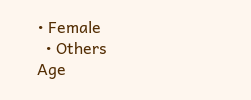• Female
  • Others
Age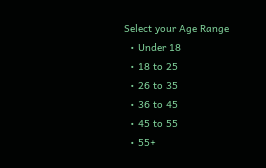Select your Age Range
  • Under 18
  • 18 to 25
  • 26 to 35
  • 36 to 45
  • 45 to 55
  • 55+